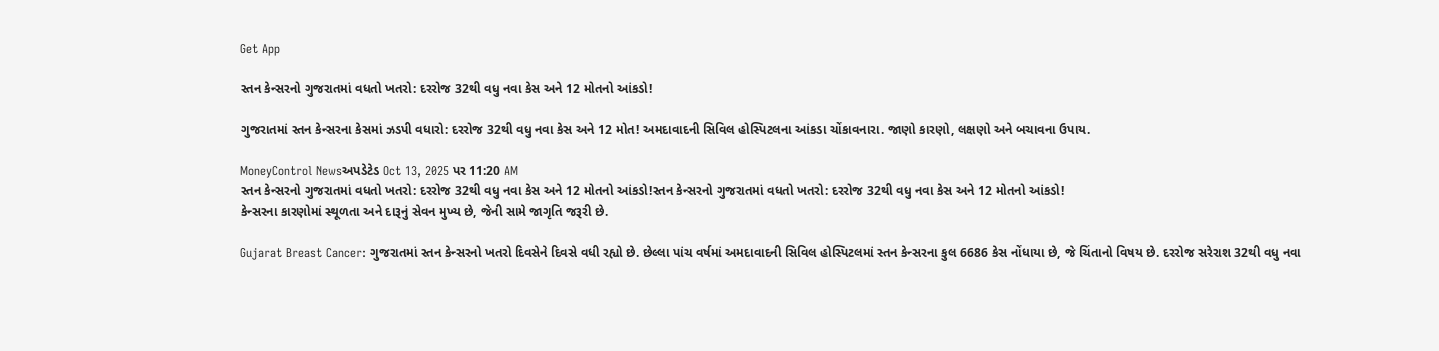Get App

સ્તન કેન્સરનો ગુજરાતમાં વધતો ખતરો: દરરોજ 32થી વધુ નવા કેસ અને 12 મોતનો આંકડો!

ગુજરાતમાં સ્તન કેન્સરના કેસમાં ઝડપી વધારો: દરરોજ 32થી વધુ નવા કેસ અને 12 મોત! અમદાવાદની સિવિલ હોસ્પિટલના આંકડા ચોંકાવનારા. જાણો કારણો, લક્ષણો અને બચાવના ઉપાય.

MoneyControl Newsઅપડેટેડ Oct 13, 2025 પર 11:20 AM
સ્તન કેન્સરનો ગુજરાતમાં વધતો ખતરો: દરરોજ 32થી વધુ નવા કેસ અને 12 મોતનો આંકડો!સ્તન કેન્સરનો ગુજરાતમાં વધતો ખતરો: દરરોજ 32થી વધુ નવા કેસ અને 12 મોતનો આંકડો!
કેન્સરના કારણોમાં સ્થૂળતા અને દારૂનું સેવન મુખ્ય છે, જેની સામે જાગૃતિ જરૂરી છે.

Gujarat Breast Cancer: ગુજરાતમાં સ્તન કેન્સરનો ખતરો દિવસેને દિવસે વધી રહ્યો છે. છેલ્લા પાંચ વર્ષમાં અમદાવાદની સિવિલ હોસ્પિટલમાં સ્તન કેન્સરના કુલ 6686 કેસ નોંધાયા છે, જે ચિંતાનો વિષય છે. દરરોજ સરેરાશ 32થી વધુ નવા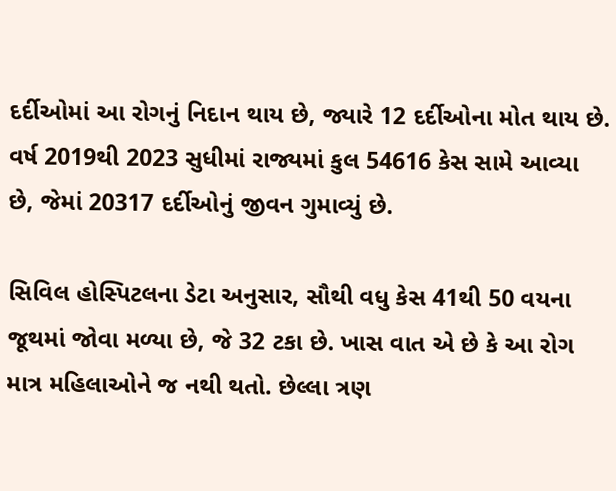દર્દીઓમાં આ રોગનું નિદાન થાય છે, જ્યારે 12 દર્દીઓના મોત થાય છે. વર્ષ 2019થી 2023 સુધીમાં રાજ્યમાં કુલ 54616 કેસ સામે આવ્યા છે, જેમાં 20317 દર્દીઓનું જીવન ગુમાવ્યું છે.

સિવિલ હોસ્પિટલના ડેટા અનુસાર, સૌથી વધુ કેસ 41થી 50 વયના જૂથમાં જોવા મળ્યા છે, જે 32 ટકા છે. ખાસ વાત એ છે કે આ રોગ માત્ર મહિલાઓને જ નથી થતો. છેલ્લા ત્રણ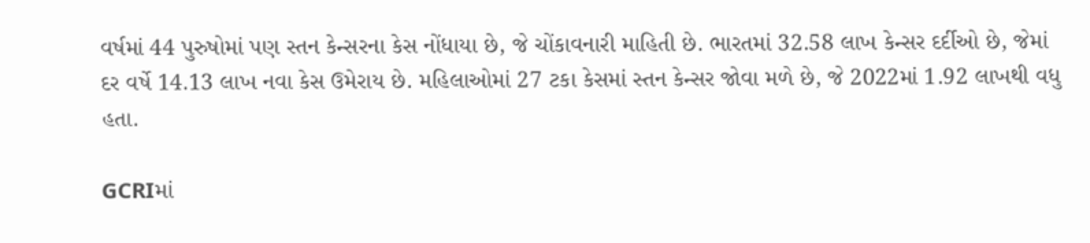વર્ષમાં 44 પુરુષોમાં પણ સ્તન કેન્સરના કેસ નોંધાયા છે, જે ચોંકાવનારી માહિતી છે. ભારતમાં 32.58 લાખ કેન્સર દર્દીઓ છે, જેમાં દર વર્ષે 14.13 લાખ નવા કેસ ઉમેરાય છે. મહિલાઓમાં 27 ટકા કેસમાં સ્તન કેન્સર જોવા મળે છે, જે 2022માં 1.92 લાખથી વધુ હતા.

GCRIમાં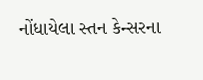નોંધાયેલા સ્તન કેન્સરના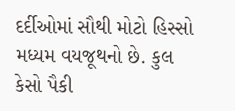દર્દીઓમાં સૌથી મોટો હિસ્સો મધ્યમ વયજૂથનો છે. કુલ કેસો પૈકી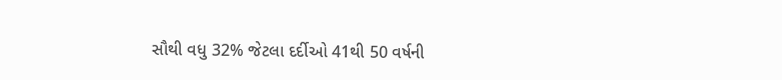સૌથી વધુ 32% જેટલા દર્દીઓ 41થી 50 વર્ષની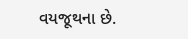વયજૂથના છે.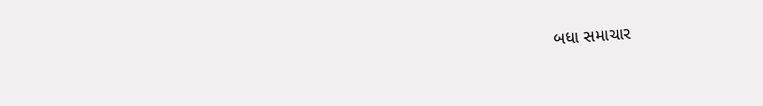બધા સમાચાર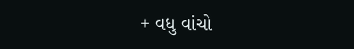+ વધુ વાંચો